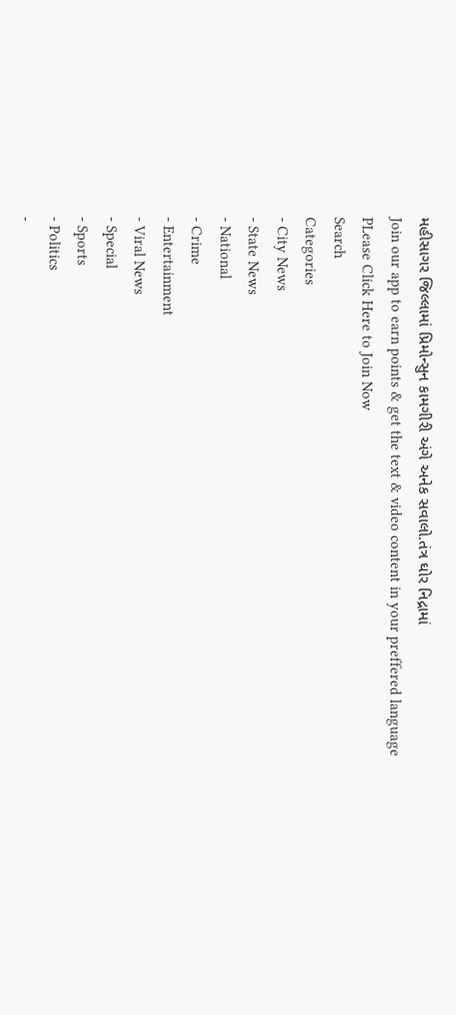મહીસાગર જિલ્લામાં પ્રિમોન્સુન કામગીરી અંગે અનેક સવાલો.તંત્ર ઘોર નિદ્રામાં
Join our app to earn points & get the text & video content in your preffered language
PLease Click Here to Join Now
Search
Categories
- City News
- State News
- National
- Crime
- Entertainment
- Viral News
- Special
- Sports
- Politics
-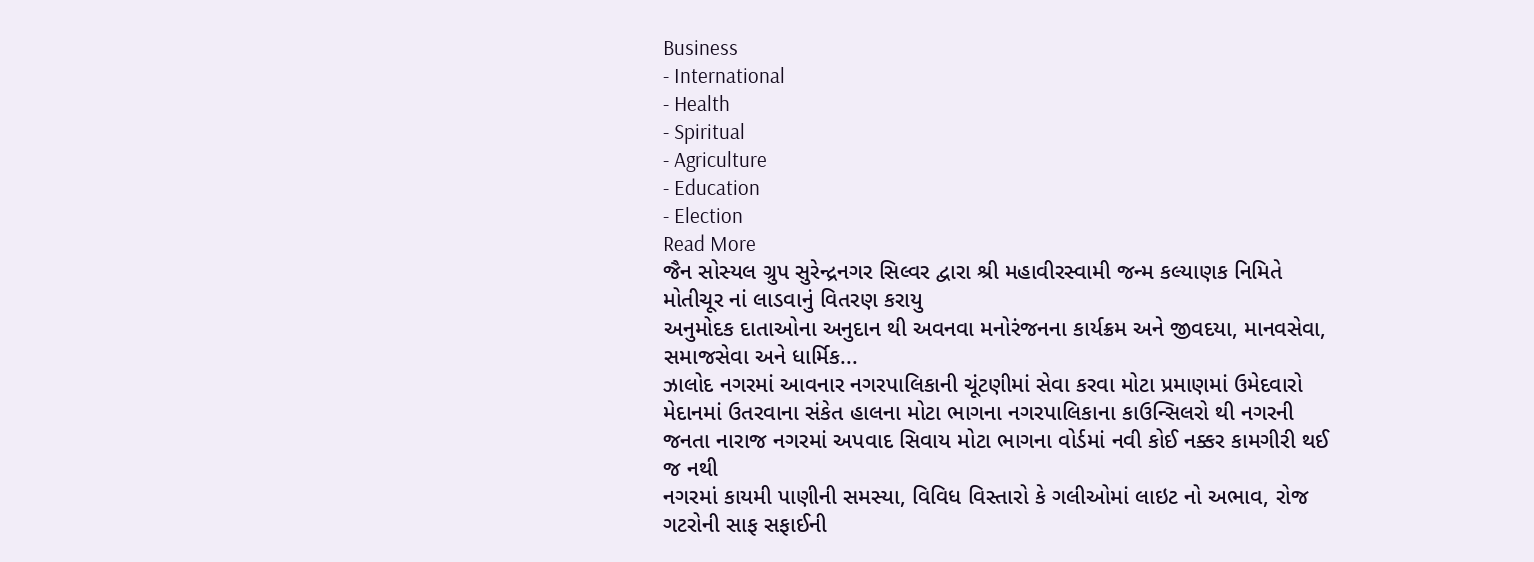Business
- International
- Health
- Spiritual
- Agriculture
- Education
- Election
Read More
જૈન સોસ્યલ ગ્રુપ સુરેન્દ્રનગર સિલ્વર દ્વારા શ્રી મહાવીરસ્વામી જન્મ કલ્યાણક નિમિતે મોતીચૂર નાં લાડવાનું વિતરણ કરાયુ
અનુમોદક દાતાઓના અનુદાન થી અવનવા મનોરંજનના કાર્યક્રમ અને જીવદયા, માનવસેવા, સમાજસેવા અને ધાર્મિક...
ઝાલોદ નગરમાં આવનાર નગરપાલિકાની ચૂંટણીમાં સેવા કરવા મોટા પ્રમાણમાં ઉમેદવારો મેદાનમાં ઉતરવાના સંકેત હાલના મોટા ભાગના નગરપાલિકાના કાઉન્સિલરો થી નગરની જનતા નારાજ નગરમાં અપવાદ સિવાય મોટા ભાગના વોર્ડમાં નવી કોઈ નક્કર કામગીરી થઈ જ નથી
નગરમાં કાયમી પાણીની સમસ્યા, વિવિધ વિસ્તારો કે ગલીઓમાં લાઇટ નો અભાવ, રોજ ગટરોની સાફ સફાઈની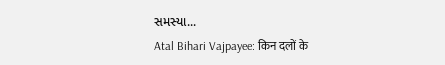સમસ્યા...
Atal Bihari Vajpayee: किन दलों के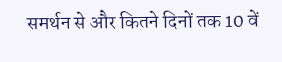समर्थन से और कितने दिनों तक 10 वें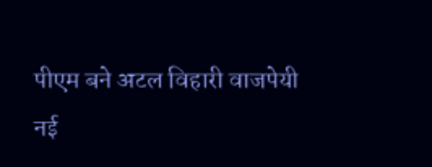पीएम बने अटल विहारी वाजपेयी
नई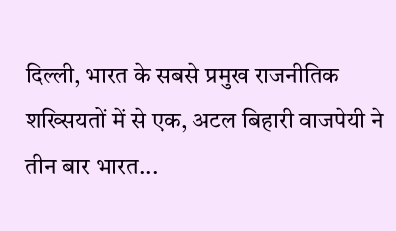दिल्ली, भारत के सबसे प्रमुख राजनीतिक शख्सियतों में से एक, अटल बिहारी वाजपेयी ने तीन बार भारत...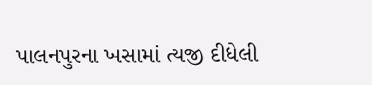પાલનપુરના ખસામાં ત્યજી દીધેલી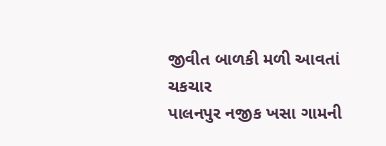જીવીત બાળકી મળી આવતાં ચકચાર
પાલનપુર નજીક ખસા ગામની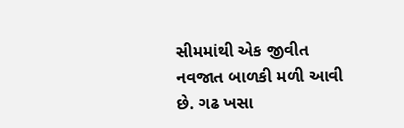સીમમાંથી એક જીવીત નવજાત બાળકી મળી આવી છે. ગઢ ખસા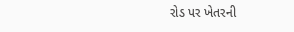રોડ પર ખેતરની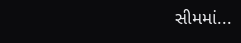સીમમાં...